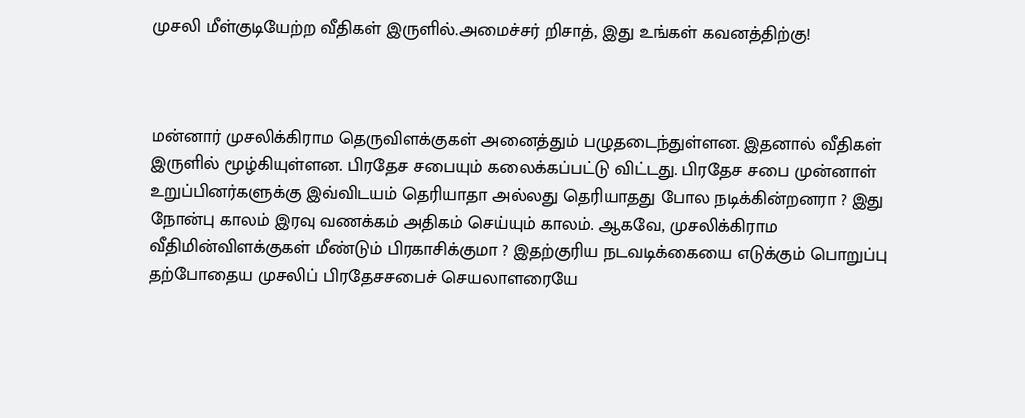முசலி மீள்குடியேற்ற வீதிகள் இருளில்.அமைச்சர் றிசாத், இது உங்கள் கவனத்திற்கு!



மன்னார் முசலிக்கிராம தெருவிளக்குகள் அனைத்தும் பழுதடைந்துள்ளன. இதனால் வீதிகள் இருளில் மூழ்கியுள்ளன. பிரதேச சபையும் கலைக்கப்பட்டு விட்டது. பிரதேச சபை முன்னாள் உறுப்பினர்களுக்கு இவ்விடயம் தெரியாதா அல்லது தெரியாதது போல நடிக்கின்றனரா ? இது நோன்பு காலம் இரவு வணக்கம் அதிகம் செய்யும் காலம். ஆகவே, முசலிக்கிராம வீதிமின்விளக்குகள் மீண்டும் பிரகாசிக்குமா ? இதற்குரிய நடவடிக்கையை எடுக்கும் பொறுப்பு தற்போதைய முசலிப் பிரதேசசபைச் செயலாளரையே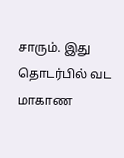சாரும். இது தொடர்பில் வட மாகாண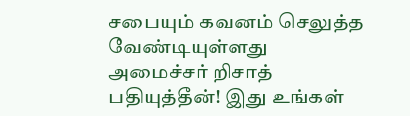சபையும் கவனம் செலுத்த வேண்டியுள்ளது
அமைச்சர் றிசாத் பதியுத்தீன்! இது உங்கள்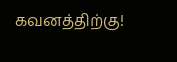கவனத்திற்கு!